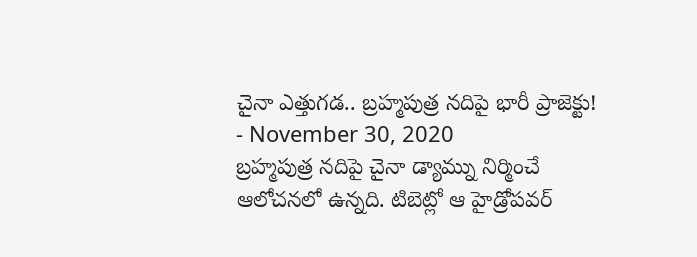చైనా ఎత్తుగడ.. బ్రహ్మపుత్ర నదిపై భారీ ప్రాజెక్టు!
- November 30, 2020
బ్రహ్మపుత్ర నదిపై చైనా డ్యామ్ను నిర్మించే ఆలోచనలో ఉన్నది. టిబెట్లో ఆ హైడ్రోపవర్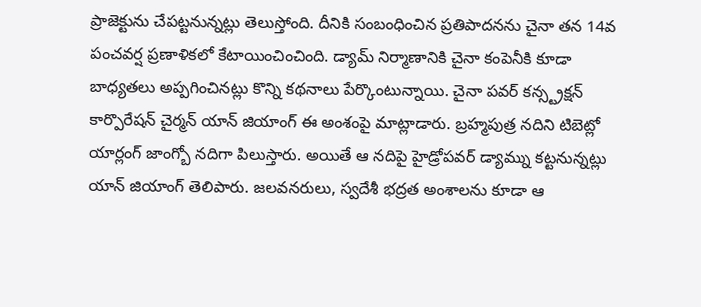ప్రాజెక్టును చేపట్టనున్నట్లు తెలుస్తోంది. దీనికి సంబంధించిన ప్రతిపాదనను చైనా తన 14వ పంచవర్ష ప్రణాళికలో కేటాయించించింది. డ్యామ్ నిర్మాణానికి చైనా కంపెనీకి కూడా బాధ్యతలు అప్పగించినట్లు కొన్ని కథనాలు పేర్కొంటున్నాయి. చైనా పవర్ కన్స్ట్రక్షన్ కార్పొరేషన్ చైర్మన్ యాన్ జియాంగ్ ఈ అంశంపై మాట్లాడారు. బ్రహ్మపుత్ర నదిని టిబెట్లో యార్లంగ్ జాంగ్బో నదిగా పిలుస్తారు. అయితే ఆ నదిపై హైడ్రోపవర్ డ్యామ్ను కట్టనున్నట్లు యాన్ జియాంగ్ తెలిపారు. జలవనరులు, స్వదేశీ భద్రత అంశాలను కూడా ఆ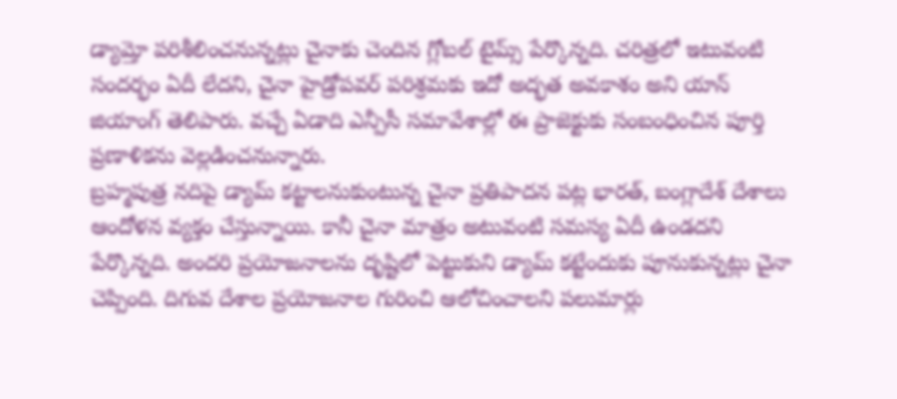డ్యామ్తో పరిశీలించనున్నట్లు చైనాకు చెందిన గ్లోబల్ టైమ్స్ పేర్కొన్నది. చరిత్రలో ఇటువంటి సందర్భం ఏదీ లేదని, చైనా హైడ్రోపవర్ పరిశ్రమకు ఇదో అద్భత అవకాశం అని యాన్ జియాంగ్ తెలిపారు. వచ్చే ఏడాది ఎన్పీసీ సమావేశాల్లో ఈ ప్రాజెక్టుకు సంబంధించిన పూర్తి ప్రణాళికను వెల్లడించనున్నారు.
బ్రహ్మపుత్ర నదిపై డ్యామ్ కట్టాలనుకుంటున్న చైనా ప్రతిపాదన పట్ల భారత్, బంగ్లాదేశ్ దేశాలు ఆందోళన వ్యక్తం చేస్తున్నాయి. కానీ చైనా మాత్రం అటువంటి సమస్య ఏదీ ఉండదని పేర్కొన్నది. అందరి ప్రయోజనాలను దృష్టిలో పెట్టుకుని డ్యామ్ కట్టేందుకు పూనుకున్నట్లు చైనా చెప్పింది. దిగువ దేశాల ప్రయోజనాల గురించి ఆలోచించాలని పలుమార్లు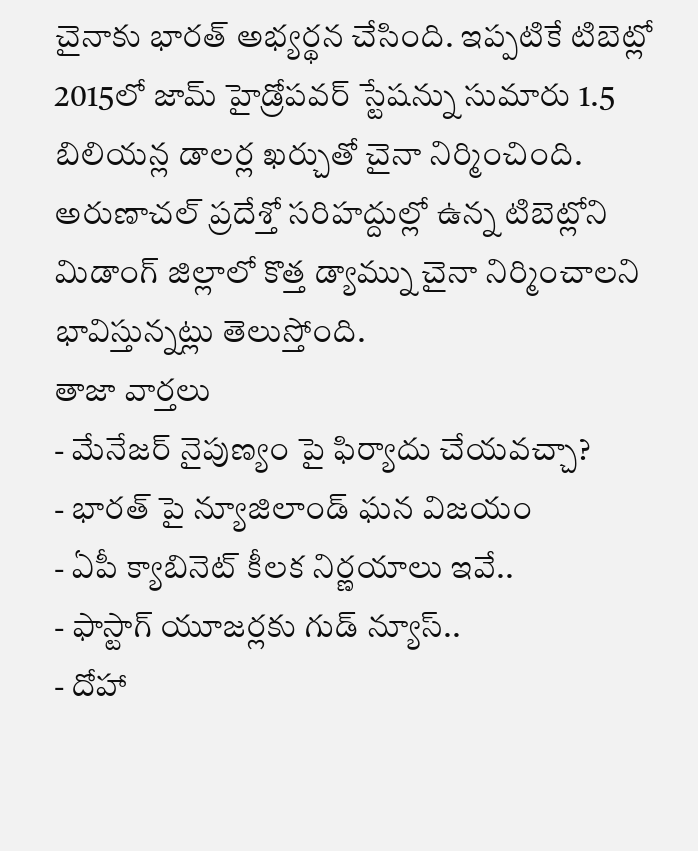చైనాకు భారత్ అభ్యర్థన చేసింది. ఇప్పటికే టిబెట్లో 2015లో జామ్ హైడ్రోపవర్ స్టేషన్ను సుమారు 1.5 బిలియన్ల డాలర్ల ఖర్చుతో చైనా నిర్మించింది. అరుణాచల్ ప్రదేశ్తో సరిహద్దుల్లో ఉన్న టిబెట్లోని మిడాంగ్ జిల్లాలో కొత్త డ్యామ్ను చైనా నిర్మించాలని భావిస్తున్నట్లు తెలుస్తోంది.
తాజా వార్తలు
- మేనేజర్ నైపుణ్యం పై ఫిర్యాదు చేయవచ్చా?
- భారత్ పై న్యూజిలాండ్ ఘన విజయం
- ఏపీ క్యాబినెట్ కీలక నిర్ణయాలు ఇవే..
- ఫాస్టాగ్ యూజర్లకు గుడ్ న్యూస్..
- దోహా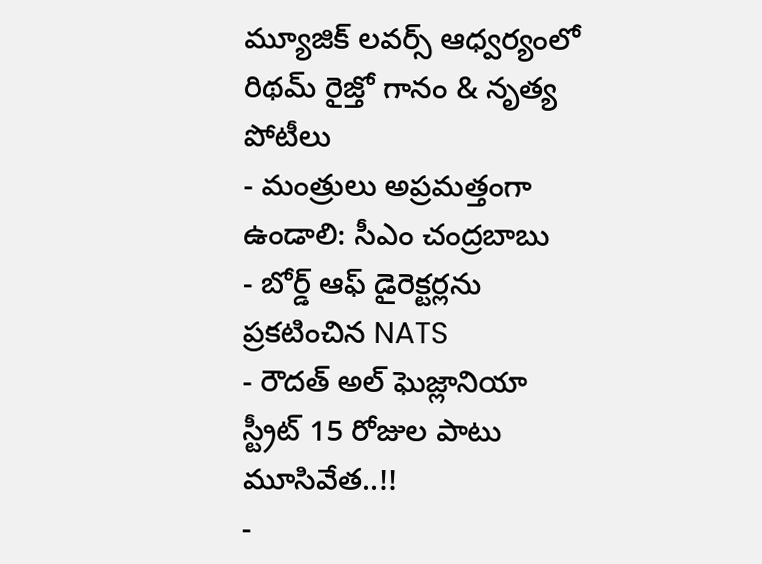మ్యూజిక్ లవర్స్ ఆధ్వర్యంలో రిథమ్ రైజ్తో గానం & నృత్య పోటీలు
- మంత్రులు అప్రమత్తంగా ఉండాలి: సీఎం చంద్రబాబు
- బోర్డ్ ఆఫ్ డైరెక్టర్లను ప్రకటించిన NATS
- రౌదత్ అల్ ఘెజ్లానియా స్ట్రీట్ 15 రోజుల పాటు మూసివేత..!!
-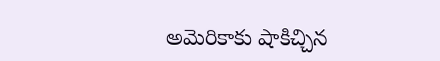అమెరికాకు షాకిచ్చిన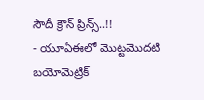సౌదీ క్రౌన్ ప్రిన్స్..!!
- యూఏఈలో మొట్టమొదటి బయోమెట్రిక్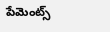పేమెంట్స్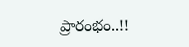ప్రారంభం..!!